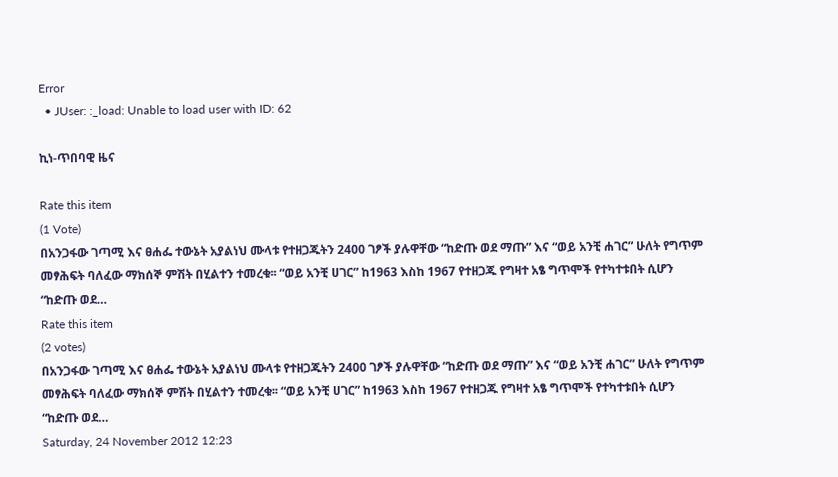Error
  • JUser: :_load: Unable to load user with ID: 62

ኪነ-ጥበባዊ ዜና

Rate this item
(1 Vote)
በአንጋፋው ገጣሚ እና ፀሐፌ ተውኔት አያልነህ ሙላቱ የተዘጋጁትን 2400 ገፆች ያሉዋቸው “ከድጡ ወደ ማጡ” እና “ወይ አንቺ ሐገር” ሁለት የግጥም መፃሕፍት ባለፈው ማክሰኞ ምሽት በሂልተን ተመረቁ፡፡ “ወይ አንቺ ሀገር” ከ1963 እስከ 1967 የተዘጋጁ የግዛተ አፄ ግጥሞች የተካተቱበት ሲሆን “ከድጡ ወደ…
Rate this item
(2 votes)
በአንጋፋው ገጣሚ እና ፀሐፌ ተውኔት አያልነህ ሙላቱ የተዘጋጁትን 2400 ገፆች ያሉዋቸው “ከድጡ ወደ ማጡ” እና “ወይ አንቺ ሐገር” ሁለት የግጥም መፃሕፍት ባለፈው ማክሰኞ ምሽት በሂልተን ተመረቁ፡፡ “ወይ አንቺ ሀገር” ከ1963 እስከ 1967 የተዘጋጁ የግዛተ አፄ ግጥሞች የተካተቱበት ሲሆን “ከድጡ ወደ…
Saturday, 24 November 2012 12:23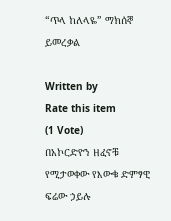“ጥላ ከለላዬ” ማክሰኞ ይመረቃል

Written by
Rate this item
(1 Vote)
በአኮርድዮን ዘፈኖቹ የሚታወቀው የእውቁ ድምፃዊ ፍሬው ኃይሉ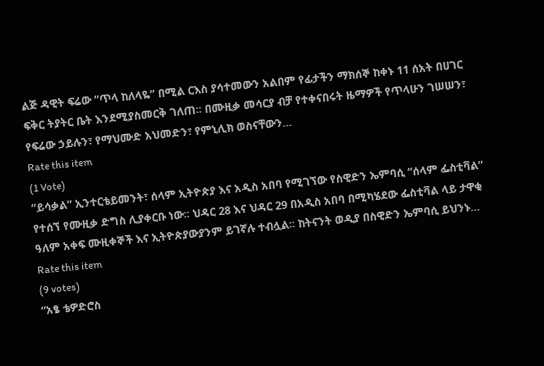ልጅ ዳዊት ፍሬው “ጥላ ከለላዬ” በሚል ርእስ ያሳተመውን አልበም የፊታችን ማክሰኞ ከቀኑ 11 ሰአት በሀገር ፍቅር ትያትር ቤት እንደሚያስመርቅ ገለጠ፡፡ በሙዚቃ መሳርያ ብቻ የተቀናበሩት ዜማዎች የጥላሁን ገሠሠን፣ የፍሬው ኃይሉን፣ የማህሙድ አህመድን፣ የምኒሊክ ወስናቸውን…
Rate this item
(1 Vote)
“ይሳቃል” ኢንተርቴይመንት፣ ሰላም ኢትዮጵያ እና አዲስ አበባ የሚገኘው የስዊድን ኤምባሲ “ሰላም ፌስቲቫል” የተሰኘ የሙዚቃ ድግስ ሊያቀርቡ ነው፡፡ ህዳር 28 እና ህዳር 29 በአዲስ አበባ በሚካሄደው ፌስቲቫል ላይ ታዋቂ ዓለም አቀፍ ሙዚቀኞች እና ኢትዮጵያውያንም ይገኛሉ ተብሏል፡፡ ከትናንት ወዲያ በስዊድን ኤምባሲ ይህንኑ…
Rate this item
(9 votes)
“አፄ ቴዎድሮስ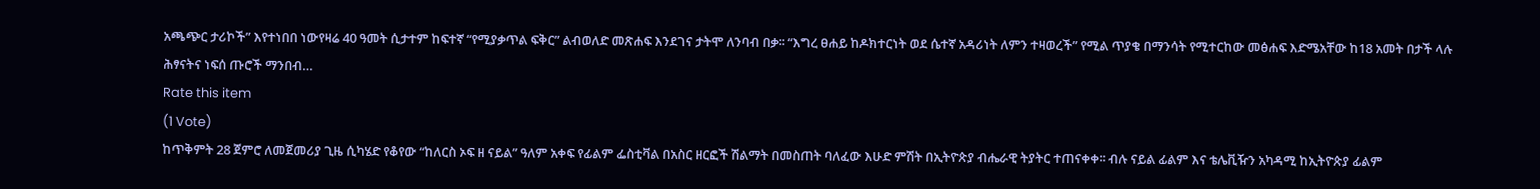አጫጭር ታሪኮች” እየተነበበ ነውየዛሬ 40 ዓመት ሲታተም ከፍተኛ “የሚያቃጥል ፍቅር” ልብወለድ መጽሐፍ እንደገና ታትሞ ለንባብ በቃ፡፡ “እግረ ፀሐይ ከዶክተርነት ወደ ሴተኛ አዳሪነት ለምን ተዛወረች” የሚል ጥያቄ በማንሳት የሚተርከው መፅሐፍ እድሜአቸው ከ18 አመት በታች ላሉ ሕፃናትና ነፍሰ ጡሮች ማንበብ…
Rate this item
(1 Vote)
ከጥቅምት 28 ጀምሮ ለመጀመሪያ ጊዜ ሲካሄድ የቆየው “ከለርስ ኦፍ ዘ ናይል” ዓለም አቀፍ የፊልም ፌስቲቫል በአስር ዘርፎች ሽልማት በመስጠት ባለፈው እሁድ ምሽት በኢትዮጵያ ብሔራዊ ትያትር ተጠናቀቀ፡፡ ብሉ ናይል ፊልም እና ቴሌቪዥን አካዳሚ ከኢትዮጵያ ፊልም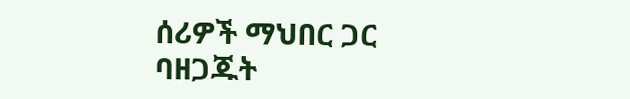ሰሪዎች ማህበር ጋር ባዘጋጁት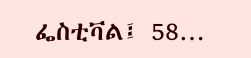ፌስቲቫል፤ 58…